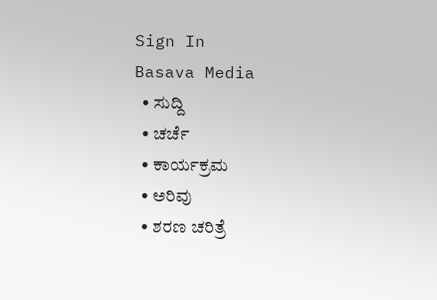Sign In
Basava Media
  • ಸುದ್ದಿ
  • ಚರ್ಚೆ
  • ಕಾರ್ಯಕ್ರಮ
  • ಅರಿವು
  • ಶರಣ ಚರಿತ್ರೆ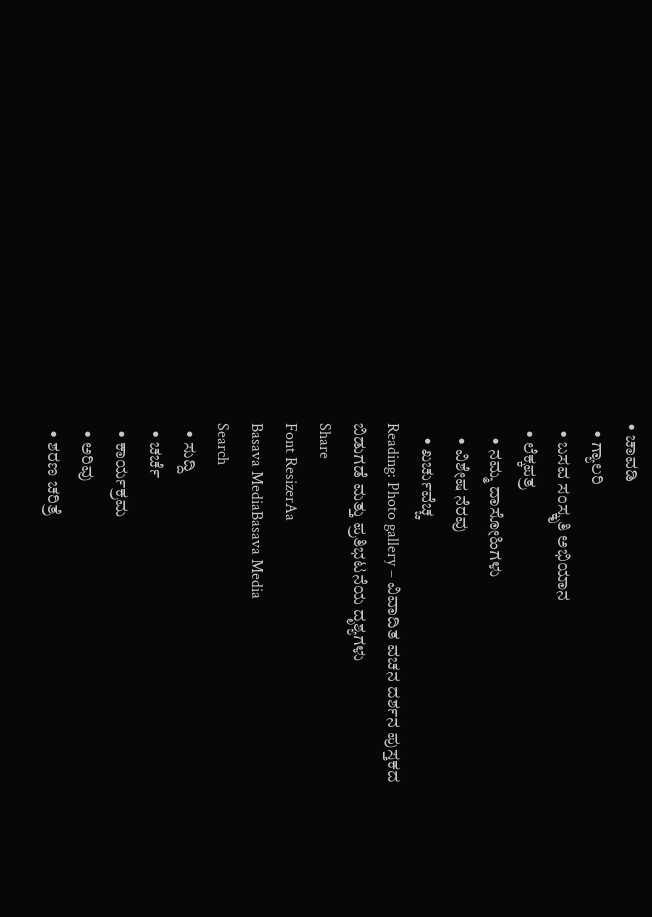• ಚಾವಡಿ
  • ಗ್ಯಾಲರಿ
  • ಬಸವ ಸಂಸ್ಕೃತಿ ಅಭಿಯಾನ
  • ಲೆಕ್ಕಪತ್ರ
    • ನಮ್ಮ ದಾಸೋಹಿಗಳು
    • ವಿಶೇಷ ನೆರವು
    • ಖರ್ಚುವೆಚ್ಚ
Reading: Photo gallery – ವಿವಾದಿತ ವಚನ ದರ್ಶನ ಪುಸ್ತಕದ ಬಿಡುಗಡೆ ಮತ್ತು ಪ್ರತಿಭಟನೆಯ ದೃಶ್ಯಗಳು
Share
Font ResizerAa
Basava MediaBasava Media
Search
  • ಸುದ್ದಿ
  • ಚರ್ಚೆ
  • ಕಾರ್ಯಕ್ರಮ
  • ಅರಿವು
  • ಶರಣ ಚರಿತ್ರೆ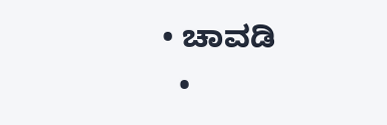• ಚಾವಡಿ
  •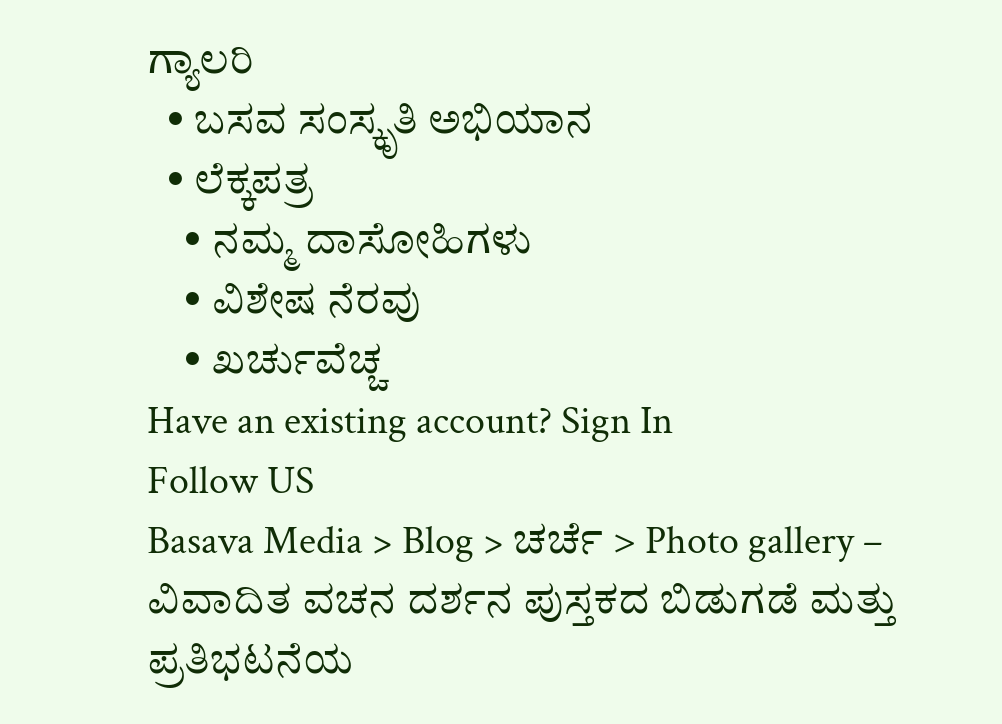ಗ್ಯಾಲರಿ
  • ಬಸವ ಸಂಸ್ಕೃತಿ ಅಭಿಯಾನ
  • ಲೆಕ್ಕಪತ್ರ
    • ನಮ್ಮ ದಾಸೋಹಿಗಳು
    • ವಿಶೇಷ ನೆರವು
    • ಖರ್ಚುವೆಚ್ಚ
Have an existing account? Sign In
Follow US
Basava Media > Blog > ಚರ್ಚೆ > Photo gallery – ವಿವಾದಿತ ವಚನ ದರ್ಶನ ಪುಸ್ತಕದ ಬಿಡುಗಡೆ ಮತ್ತು ಪ್ರತಿಭಟನೆಯ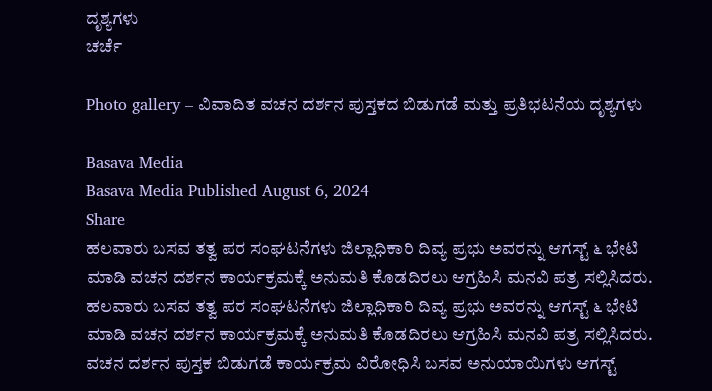ದೃಶ್ಯಗಳು
ಚರ್ಚೆ

Photo gallery – ವಿವಾದಿತ ವಚನ ದರ್ಶನ ಪುಸ್ತಕದ ಬಿಡುಗಡೆ ಮತ್ತು ಪ್ರತಿಭಟನೆಯ ದೃಶ್ಯಗಳು

Basava Media
Basava Media Published August 6, 2024
Share
ಹಲವಾರು ಬಸವ ತತ್ವ ಪರ ಸಂಘಟನೆಗಳು ಜಿಲ್ಲಾಧಿಕಾರಿ ದಿವ್ಯ ಪ್ರಭು ಅವರನ್ನು ಆಗಸ್ಟ್ ೬ ಭೇಟಿ ಮಾಡಿ ವಚನ ದರ್ಶನ ಕಾರ್ಯಕ್ರಮಕ್ಕೆ ಅನುಮತಿ ಕೊಡದಿರಲು ಆಗ್ರಹಿಸಿ ಮನವಿ ಪತ್ರ ಸಲ್ಲಿಸಿದರು.
ಹಲವಾರು ಬಸವ ತತ್ವ ಪರ ಸಂಘಟನೆಗಳು ಜಿಲ್ಲಾಧಿಕಾರಿ ದಿವ್ಯ ಪ್ರಭು ಅವರನ್ನು ಆಗಸ್ಟ್ ೬ ಭೇಟಿ ಮಾಡಿ ವಚನ ದರ್ಶನ ಕಾರ್ಯಕ್ರಮಕ್ಕೆ ಅನುಮತಿ ಕೊಡದಿರಲು ಆಗ್ರಹಿಸಿ ಮನವಿ ಪತ್ರ ಸಲ್ಲಿಸಿದರು.
ವಚನ ದರ್ಶನ ಪುಸ್ತಕ ಬಿಡುಗಡೆ ಕಾರ್ಯಕ್ರಮ ವಿರೋಧಿಸಿ ಬಸವ ಅನುಯಾಯಿಗಳು ಆಗಸ್ಟ್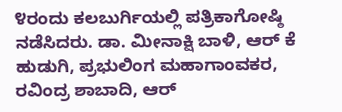೪ರಂದು ಕಲಬುರ್ಗಿಯಲ್ಲಿ ಪತ್ರಿಕಾಗೋಷ್ಠಿ ನಡೆಸಿದರು. ಡಾ. ಮೀನಾಕ್ಷಿ ಬಾಳಿ, ಆರ್ ಕೆ ಹುಡುಗಿ, ಪ್ರಭುಲಿಂಗ ಮಹಾಗಾಂವಕರ, ರವಿಂದ್ರ ಶಾಬಾದಿ, ಆರ್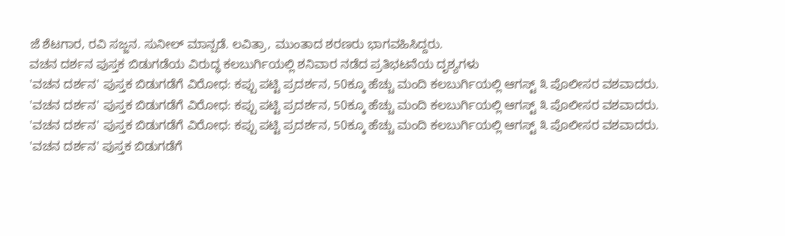ಜೆ ಶೆಟಗಾರ, ರವಿ ಸಜ್ಜನ. ಸುನೀಲ್ ಮಾನ್ಪಡೆ. ಲವಿತ್ರಾ, ಮುಂತಾದ ಶರಣರು ಭಾಗವಹಿಸಿದ್ದರು.
ವಚನ ದರ್ಶನ ಪುಸ್ತಕ ಬಿಡುಗಡೆಯ ವಿರುದ್ಧ ಕಲಬುರ್ಗಿಯಲ್ಲಿ ಶನಿವಾರ ನಡೆದ ಪ್ರತಿಭಟನೆಯ ದೃಶ್ಯಗಳು
'ವಚನ ದರ್ಶನ' ಪುಸ್ತಕ ಬಿಡುಗಡೆಗೆ ವಿರೋಧ: ಕಪ್ಪು ಪಟ್ಟಿ ಪ್ರದರ್ಶನ, 50ಕ್ಕೂ ಹೆಚ್ಚು ಮಂದಿ ಕಲಬುರ್ಗಿಯಲ್ಲಿ ಆಗಸ್ಟ್ ೩ ಪೊಲೀಸರ ವಶವಾದರು.
'ವಚನ ದರ್ಶನ' ಪುಸ್ತಕ ಬಿಡುಗಡೆಗೆ ವಿರೋಧ: ಕಪ್ಪು ಪಟ್ಟಿ ಪ್ರದರ್ಶನ, 50ಕ್ಕೂ ಹೆಚ್ಚು ಮಂದಿ ಕಲಬುರ್ಗಿಯಲ್ಲಿ ಆಗಸ್ಟ್ ೩ ಪೊಲೀಸರ ವಶವಾದರು.
'ವಚನ ದರ್ಶನ' ಪುಸ್ತಕ ಬಿಡುಗಡೆಗೆ ವಿರೋಧ: ಕಪ್ಪು ಪಟ್ಟಿ ಪ್ರದರ್ಶನ, 50ಕ್ಕೂ ಹೆಚ್ಚು ಮಂದಿ ಕಲಬುರ್ಗಿಯಲ್ಲಿ ಆಗಸ್ಟ್ ೩ ಪೊಲೀಸರ ವಶವಾದರು.
'ವಚನ ದರ್ಶನ' ಪುಸ್ತಕ ಬಿಡುಗಡೆಗೆ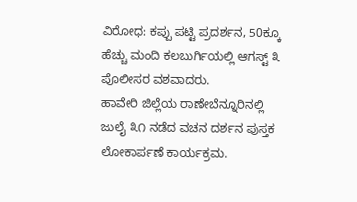ವಿರೋಧ: ಕಪ್ಪು ಪಟ್ಟಿ ಪ್ರದರ್ಶನ, 50ಕ್ಕೂ ಹೆಚ್ಚು ಮಂದಿ ಕಲಬುರ್ಗಿಯಲ್ಲಿ ಆಗಸ್ಟ್ ೩ ಪೊಲೀಸರ ವಶವಾದರು.
ಹಾವೇರಿ ಜಿಲ್ಲೆಯ ರಾಣೇಬೆನ್ನೂರಿನಲ್ಲಿ ಜುಲೈ ೩೧ ನಡೆದ ವಚನ ದರ್ಶನ ಪುಸ್ತಕ ಲೋಕಾರ್ಪಣೆ ಕಾರ್ಯಕ್ರಮ.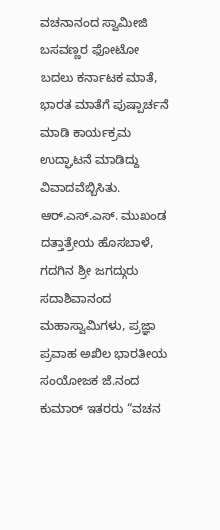ವಚನಾನಂದ ಸ್ವಾಮೀಜಿ ಬಸವಣ್ಣರ ಫೋಟೋ ಬದಲು ಕರ್ನಾಟಕ ಮಾತೆ, ಭಾರತ ಮಾತೆಗೆ ಪುಷ್ಪಾರ್ಚನೆ ಮಾಡಿ ಕಾರ್ಯಕ್ರಮ ಉದ್ಘಾಟನೆ ಮಾಡಿದ್ದು ವಿವಾದವೆಬ್ಬಿಸಿತು.
ಆರ್.ಎಸ್.ಎಸ್. ಮುಖಂಡ ದತ್ತಾತ್ರೇಯ ಹೊಸಬಾಳೆ, ಗದಗಿನ ಶ್ರೀ ಜಗದ್ಗುರು ಸದಾಶಿವಾನಂದ ಮಹಾಸ್ವಾಮಿಗಳು, ಪ್ರಜ್ಞಾ ಪ್ರವಾಹ ಅಖಿಲ ಭಾರತೀಯ ಸಂಯೋಜಕ ಜೆ.ನಂದ ಕುಮಾರ್ ಇತರರು “ವಚನ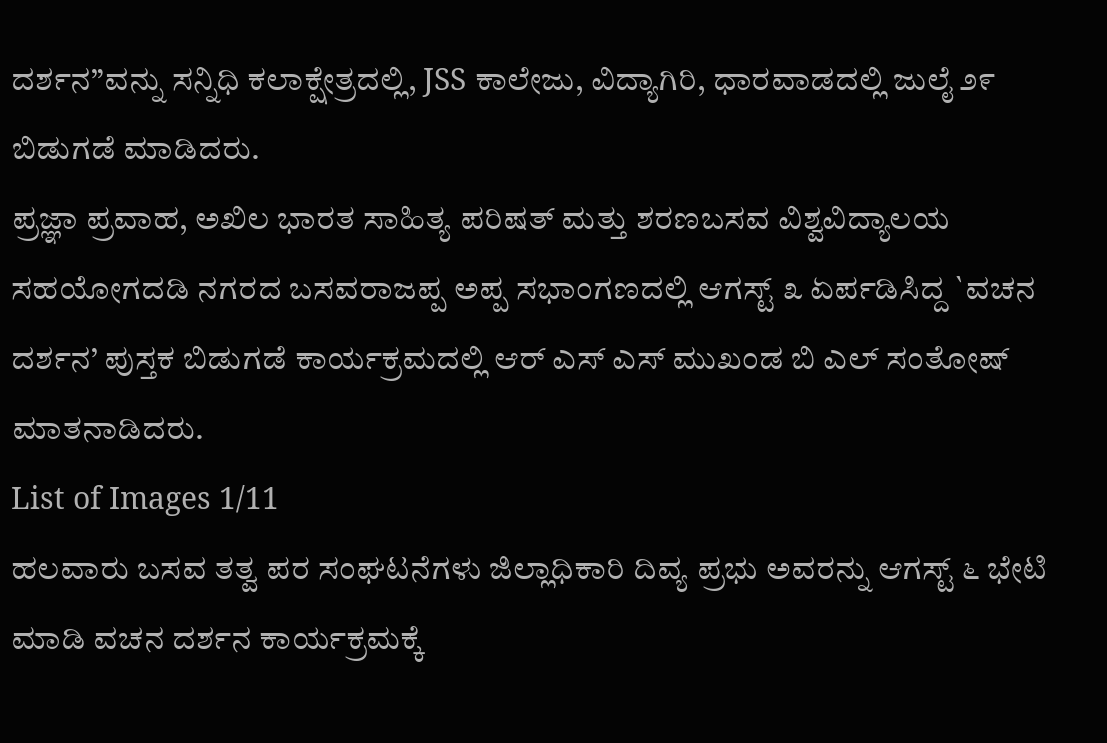ದರ್ಶನ”ವನ್ನು ಸನ್ನಿಧಿ ಕಲಾಕ್ಷೇತ್ರದಲ್ಲಿ, JSS ಕಾಲೇಜು, ವಿದ್ಯಾಗಿರಿ, ಧಾರವಾಡದಲ್ಲಿ ಜುಲೈ ೨೯ ಬಿಡುಗಡೆ ಮಾಡಿದರು.
ಪ್ರಜ್ಞಾ ಪ್ರವಾಹ, ಅಖಿಲ ಭಾರತ ಸಾಹಿತ್ಯ ಪರಿಷತ್ ಮತ್ತು ಶರಣಬಸವ ವಿಶ್ವವಿದ್ಯಾಲಯ ಸಹಯೋಗದಡಿ ನಗರದ ಬಸವರಾಜಪ್ಪ ಅಪ್ಪ ಸಭಾಂಗಣದಲ್ಲಿ ಆಗಸ್ಟ್ ೩ ಏರ್ಪಡಿಸಿದ್ದ `ವಚನ ದರ್ಶನ’ ಪುಸ್ತಕ ಬಿಡುಗಡೆ ಕಾರ್ಯಕ್ರಮದಲ್ಲಿ ಆರ್ ಎಸ್ ಎಸ್ ಮುಖಂಡ ಬಿ ಎಲ್ ಸಂತೋಷ್ ಮಾತನಾಡಿದರು.
List of Images 1/11
ಹಲವಾರು ಬಸವ ತತ್ವ ಪರ ಸಂಘಟನೆಗಳು ಜಿಲ್ಲಾಧಿಕಾರಿ ದಿವ್ಯ ಪ್ರಭು ಅವರನ್ನು ಆಗಸ್ಟ್ ೬ ಭೇಟಿ ಮಾಡಿ ವಚನ ದರ್ಶನ ಕಾರ್ಯಕ್ರಮಕ್ಕೆ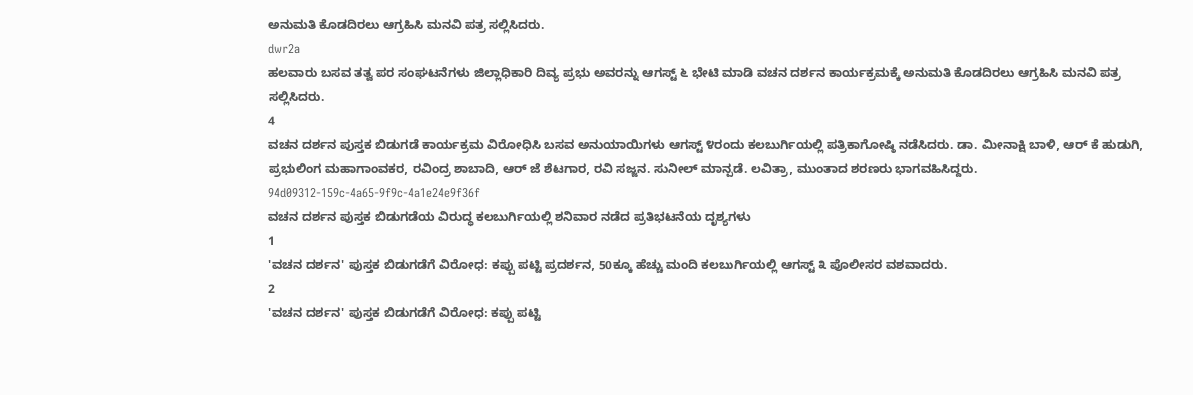ಅನುಮತಿ ಕೊಡದಿರಲು ಆಗ್ರಹಿಸಿ ಮನವಿ ಪತ್ರ ಸಲ್ಲಿಸಿದರು.
dwr2a
ಹಲವಾರು ಬಸವ ತತ್ವ ಪರ ಸಂಘಟನೆಗಳು ಜಿಲ್ಲಾಧಿಕಾರಿ ದಿವ್ಯ ಪ್ರಭು ಅವರನ್ನು ಆಗಸ್ಟ್ ೬ ಭೇಟಿ ಮಾಡಿ ವಚನ ದರ್ಶನ ಕಾರ್ಯಕ್ರಮಕ್ಕೆ ಅನುಮತಿ ಕೊಡದಿರಲು ಆಗ್ರಹಿಸಿ ಮನವಿ ಪತ್ರ ಸಲ್ಲಿಸಿದರು.
4
ವಚನ ದರ್ಶನ ಪುಸ್ತಕ ಬಿಡುಗಡೆ ಕಾರ್ಯಕ್ರಮ ವಿರೋಧಿಸಿ ಬಸವ ಅನುಯಾಯಿಗಳು ಆಗಸ್ಟ್ ೪ರಂದು ಕಲಬುರ್ಗಿಯಲ್ಲಿ ಪತ್ರಿಕಾಗೋಷ್ಠಿ ನಡೆಸಿದರು. ಡಾ. ಮೀನಾಕ್ಷಿ ಬಾಳಿ, ಆರ್ ಕೆ ಹುಡುಗಿ, ಪ್ರಭುಲಿಂಗ ಮಹಾಗಾಂವಕರ, ರವಿಂದ್ರ ಶಾಬಾದಿ, ಆರ್ ಜೆ ಶೆಟಗಾರ, ರವಿ ಸಜ್ಜನ. ಸುನೀಲ್ ಮಾನ್ಪಡೆ. ಲವಿತ್ರಾ, ಮುಂತಾದ ಶರಣರು ಭಾಗವಹಿಸಿದ್ದರು.
94d09312-159c-4a65-9f9c-4a1e24e9f36f
ವಚನ ದರ್ಶನ ಪುಸ್ತಕ ಬಿಡುಗಡೆಯ ವಿರುದ್ಧ ಕಲಬುರ್ಗಿಯಲ್ಲಿ ಶನಿವಾರ ನಡೆದ ಪ್ರತಿಭಟನೆಯ ದೃಶ್ಯಗಳು
1
'ವಚನ ದರ್ಶನ' ಪುಸ್ತಕ ಬಿಡುಗಡೆಗೆ ವಿರೋಧ: ಕಪ್ಪು ಪಟ್ಟಿ ಪ್ರದರ್ಶನ, 50ಕ್ಕೂ ಹೆಚ್ಚು ಮಂದಿ ಕಲಬುರ್ಗಿಯಲ್ಲಿ ಆಗಸ್ಟ್ ೩ ಪೊಲೀಸರ ವಶವಾದರು.
2
'ವಚನ ದರ್ಶನ' ಪುಸ್ತಕ ಬಿಡುಗಡೆಗೆ ವಿರೋಧ: ಕಪ್ಪು ಪಟ್ಟಿ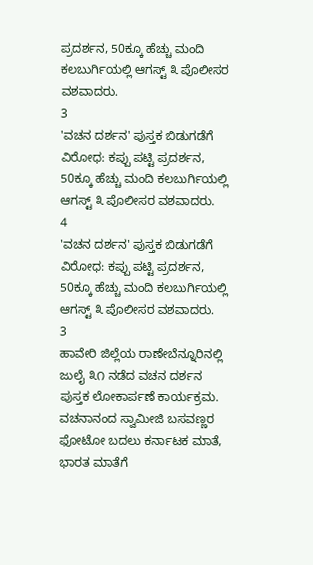ಪ್ರದರ್ಶನ, 50ಕ್ಕೂ ಹೆಚ್ಚು ಮಂದಿ ಕಲಬುರ್ಗಿಯಲ್ಲಿ ಆಗಸ್ಟ್ ೩ ಪೊಲೀಸರ ವಶವಾದರು.
3
'ವಚನ ದರ್ಶನ' ಪುಸ್ತಕ ಬಿಡುಗಡೆಗೆ ವಿರೋಧ: ಕಪ್ಪು ಪಟ್ಟಿ ಪ್ರದರ್ಶನ, 50ಕ್ಕೂ ಹೆಚ್ಚು ಮಂದಿ ಕಲಬುರ್ಗಿಯಲ್ಲಿ ಆಗಸ್ಟ್ ೩ ಪೊಲೀಸರ ವಶವಾದರು.
4
'ವಚನ ದರ್ಶನ' ಪುಸ್ತಕ ಬಿಡುಗಡೆಗೆ ವಿರೋಧ: ಕಪ್ಪು ಪಟ್ಟಿ ಪ್ರದರ್ಶನ, 50ಕ್ಕೂ ಹೆಚ್ಚು ಮಂದಿ ಕಲಬುರ್ಗಿಯಲ್ಲಿ ಆಗಸ್ಟ್ ೩ ಪೊಲೀಸರ ವಶವಾದರು.
3
ಹಾವೇರಿ ಜಿಲ್ಲೆಯ ರಾಣೇಬೆನ್ನೂರಿನಲ್ಲಿ ಜುಲೈ ೩೧ ನಡೆದ ವಚನ ದರ್ಶನ ಪುಸ್ತಕ ಲೋಕಾರ್ಪಣೆ ಕಾರ್ಯಕ್ರಮ. ವಚನಾನಂದ ಸ್ವಾಮೀಜಿ ಬಸವಣ್ಣರ ಫೋಟೋ ಬದಲು ಕರ್ನಾಟಕ ಮಾತೆ, ಭಾರತ ಮಾತೆಗೆ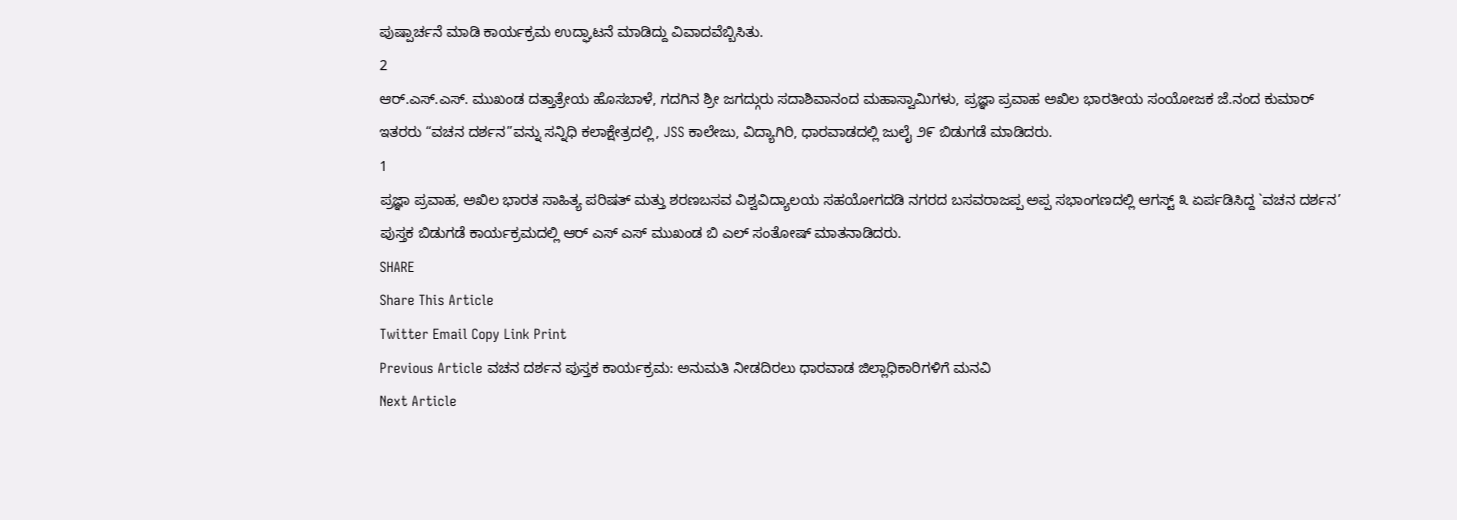ಪುಷ್ಪಾರ್ಚನೆ ಮಾಡಿ ಕಾರ್ಯಕ್ರಮ ಉದ್ಘಾಟನೆ ಮಾಡಿದ್ದು ವಿವಾದವೆಬ್ಬಿಸಿತು.
2
ಆರ್.ಎಸ್.ಎಸ್. ಮುಖಂಡ ದತ್ತಾತ್ರೇಯ ಹೊಸಬಾಳೆ, ಗದಗಿನ ಶ್ರೀ ಜಗದ್ಗುರು ಸದಾಶಿವಾನಂದ ಮಹಾಸ್ವಾಮಿಗಳು, ಪ್ರಜ್ಞಾ ಪ್ರವಾಹ ಅಖಿಲ ಭಾರತೀಯ ಸಂಯೋಜಕ ಜೆ.ನಂದ ಕುಮಾರ್ ಇತರರು “ವಚನ ದರ್ಶನ”ವನ್ನು ಸನ್ನಿಧಿ ಕಲಾಕ್ಷೇತ್ರದಲ್ಲಿ, JSS ಕಾಲೇಜು, ವಿದ್ಯಾಗಿರಿ, ಧಾರವಾಡದಲ್ಲಿ ಜುಲೈ ೨೯ ಬಿಡುಗಡೆ ಮಾಡಿದರು.
1
ಪ್ರಜ್ಞಾ ಪ್ರವಾಹ, ಅಖಿಲ ಭಾರತ ಸಾಹಿತ್ಯ ಪರಿಷತ್ ಮತ್ತು ಶರಣಬಸವ ವಿಶ್ವವಿದ್ಯಾಲಯ ಸಹಯೋಗದಡಿ ನಗರದ ಬಸವರಾಜಪ್ಪ ಅಪ್ಪ ಸಭಾಂಗಣದಲ್ಲಿ ಆಗಸ್ಟ್ ೩ ಏರ್ಪಡಿಸಿದ್ದ `ವಚನ ದರ್ಶನ’ ಪುಸ್ತಕ ಬಿಡುಗಡೆ ಕಾರ್ಯಕ್ರಮದಲ್ಲಿ ಆರ್ ಎಸ್ ಎಸ್ ಮುಖಂಡ ಬಿ ಎಲ್ ಸಂತೋಷ್ ಮಾತನಾಡಿದರು.
SHARE
Share This Article
Twitter Email Copy Link Print
Previous Article ವಚನ ದರ್ಶನ ಪುಸ್ತಕ ಕಾರ್ಯಕ್ರಮ: ಅನುಮತಿ ನೀಡದಿರಲು ಧಾರವಾಡ ಜಿಲ್ಲಾಧಿಕಾರಿಗಳಿಗೆ ಮನವಿ
Next Article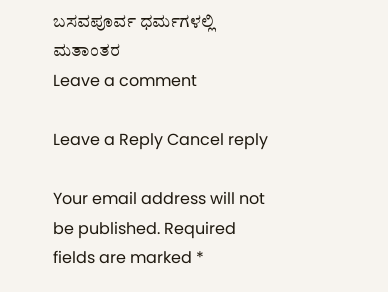ಬಸವಪೂರ್ವ ಧರ್ಮಗಳಲ್ಲಿ ಮತಾಂತರ
Leave a comment

Leave a Reply Cancel reply

Your email address will not be published. Required fields are marked *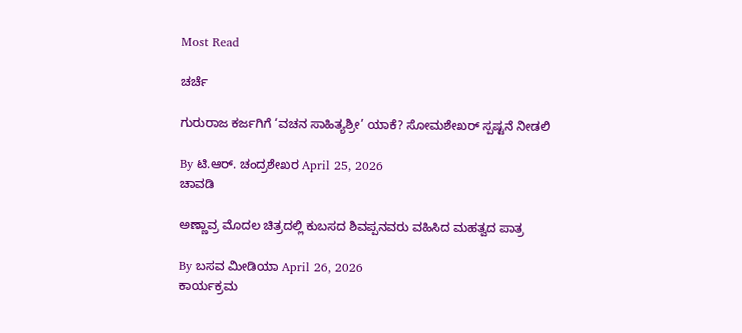Most Read

ಚರ್ಚೆ

ಗುರುರಾಜ ಕರ್ಜಗಿಗೆ ‘ವಚನ ಸಾಹಿತ್ಯಶ್ರೀ’ ಯಾಕೆ? ಸೋಮಶೇಖರ್ ಸ್ಪಷ್ಟನೆ ನೀಡಲಿ

By ಟಿ.ಆರ್‌. ಚಂದ್ರಶೇಖರ April 25, 2026
ಚಾವಡಿ

ಅಣ್ಣಾವ್ರ ಮೊದಲ ಚಿತ್ರದಲ್ಲಿ ಕುಬಸದ ಶಿವಪ್ಪನವರು ವಹಿಸಿದ ಮಹತ್ವದ ಪಾತ್ರ

By ಬಸವ ಮೀಡಿಯಾ April 26, 2026
ಕಾರ್ಯಕ್ರಮ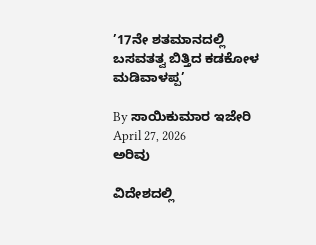’17ನೇ ಶತಮಾನದಲ್ಲಿ ಬಸವತತ್ವ ಬಿತ್ತಿದ ಕಡಕೋಳ ಮಡಿವಾಳಪ್ಪ’

By ಸಾಯಿಕುಮಾರ ಇಜೇರಿ April 27, 2026
ಅರಿವು

ವಿದೇಶದಲ್ಲಿ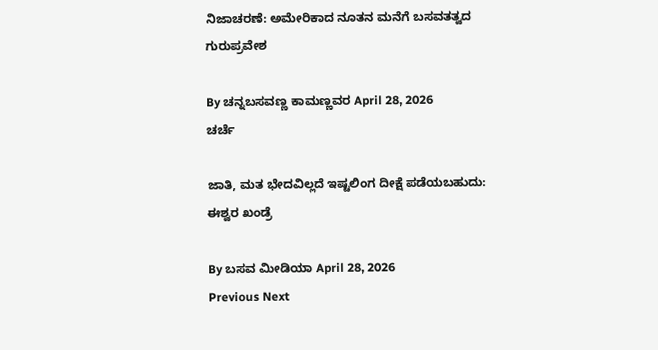ನಿಜಾಚರಣೆ: ಅಮೇರಿಕಾದ ನೂತನ ಮನೆಗೆ ಬಸವತತ್ವದ ಗುರುಪ್ರವೇಶ

By ಚನ್ನಬಸವಣ್ಣ ಕಾಮಣ್ಣವರ April 28, 2026
ಚರ್ಚೆ

ಜಾತಿ, ಮತ ಭೇದವಿಲ್ಲದೆ ಇಷ್ಟಲಿಂಗ ದೀಕ್ಷೆ ಪಡೆಯಬಹುದು: ಈಶ್ವರ ಖಂಡ್ರೆ

By ಬಸವ ಮೀಡಿಯಾ April 28, 2026
Previous Next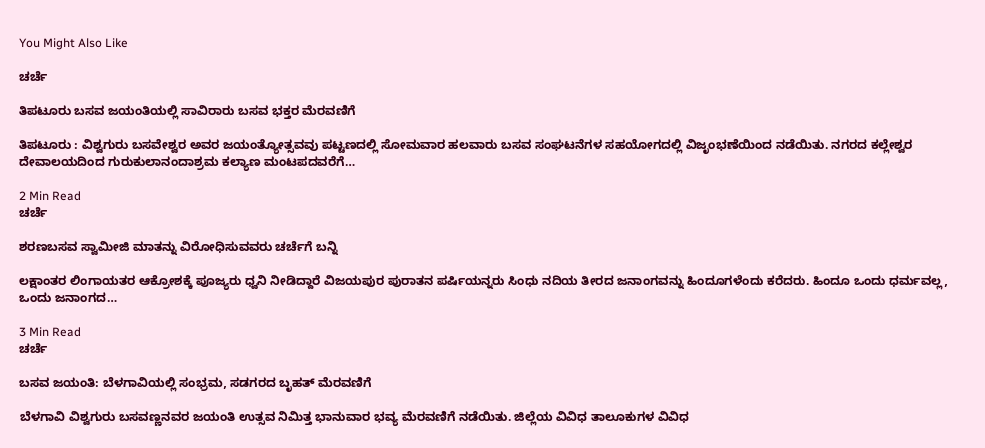You Might Also Like

ಚರ್ಚೆ

ತಿಪಟೂರು ಬಸವ ಜಯಂತಿಯಲ್ಲಿ ಸಾವಿರಾರು ಬಸವ ಭಕ್ತರ ಮೆರವಣಿಗೆ

ತಿಪಟೂರು : ವಿಶ್ವಗುರು ಬಸವೇಶ್ವರ ಅವರ ಜಯಂತ್ಯೋತ್ಸವವು ಪಟ್ಟಣದಲ್ಲಿ ಸೋಮವಾರ ಹಲವಾರು ಬಸವ ಸಂಘಟನೆಗಳ ಸಹಯೋಗದಲ್ಲಿ ವಿಜೃಂಭಣೆಯಿಂದ ನಡೆಯಿತು. ನಗರದ ಕಲ್ಲೇಶ್ವರ ದೇವಾಲಯದಿಂದ ಗುರುಕುಲಾನಂದಾಶ್ರಮ ಕಲ್ಯಾಣ ಮಂಟಪದವರೆಗೆ…

2 Min Read
ಚರ್ಚೆ

ಶರಣಬಸವ ಸ್ವಾಮೀಜಿ ಮಾತನ್ನು ವಿರೋಧಿಸುವವರು ಚರ್ಚೆಗೆ ಬನ್ನಿ

ಲಕ್ಷಾಂತರ ಲಿಂಗಾಯತರ ಆಕ್ರೋಶಕ್ಕೆ ಪೂಜ್ಯರು ಧ್ವನಿ ನೀಡಿದ್ದಾರೆ ವಿಜಯಪುರ ಪುರಾತನ ಪರ್ಷಿಯನ್ನರು ಸಿಂಧು ನದಿಯ ತೀರದ ಜನಾಂಗವನ್ನು ಹಿಂದೂಗಳೆಂದು ಕರೆದರು. ಹಿಂದೂ ಒಂದು ಧರ್ಮವಲ್ಲ, ಒಂದು ಜನಾಂಗದ…

3 Min Read
ಚರ್ಚೆ

ಬಸವ ಜಯಂತಿ: ಬೆಳಗಾವಿಯಲ್ಲಿ ಸಂಭ್ರಮ, ಸಡಗರದ ಬೃಹತ್ ಮೆರವಣಿಗೆ

ಬೆಳಗಾವಿ ವಿಶ್ವಗುರು ಬಸವಣ್ಣನವರ ಜಯಂತಿ ಉತ್ಸವ ನಿಮಿತ್ತ ಭಾನುವಾರ ಭವ್ಯ ಮೆರವಣಿಗೆ ನಡೆಯಿತು. ಜಿಲ್ಲೆಯ ವಿವಿಧ ತಾಲೂಕುಗಳ ವಿವಿಧ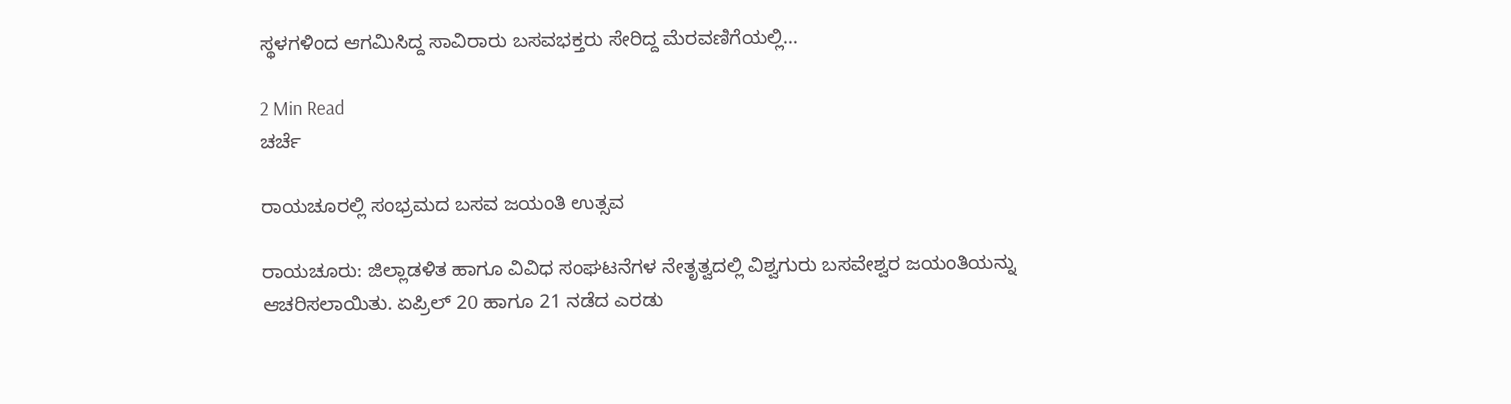ಸ್ಥಳಗಳಿಂದ ಆಗಮಿಸಿದ್ದ ಸಾವಿರಾರು ಬಸವಭಕ್ತರು ಸೇರಿದ್ದ ಮೆರವಣಿಗೆಯಲ್ಲಿ…

2 Min Read
ಚರ್ಚೆ

ರಾಯಚೂರಲ್ಲಿ ಸಂಭ್ರಮದ ಬಸವ ಜಯಂತಿ ಉತ್ಸವ

ರಾಯಚೂರು: ಜಿಲ್ಲಾಡಳಿತ ಹಾಗೂ ವಿವಿಧ ಸಂಘಟನೆಗಳ ನೇತೃತ್ವದಲ್ಲಿ ವಿಶ್ವಗುರು ಬಸವೇಶ್ವರ ಜಯಂತಿಯನ್ನು ಆಚರಿಸಲಾಯಿತು. ಏಪ್ರಿಲ್ 20 ಹಾಗೂ 21 ನಡೆದ ಎರಡು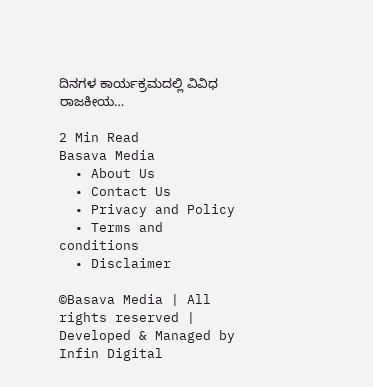ದಿನಗಳ ಕಾರ್ಯಕ್ರಮದಲ್ಲಿ ವಿವಿಧ ರಾಜಕೀಯ…

2 Min Read
Basava Media
  • About Us
  • Contact Us
  • Privacy and Policy
  • Terms and conditions
  • Disclaimer

©Basava Media | All rights reserved | Developed & Managed by Infin Digital